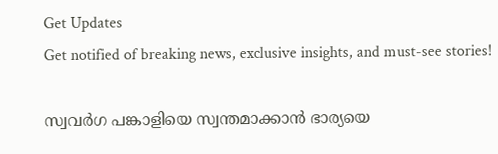Get Updates
Get notified of breaking news, exclusive insights, and must-see stories!

സ്വവർഗ പങ്കാളിയെ സ്വന്തമാക്കാൻ ഭാര്യയെ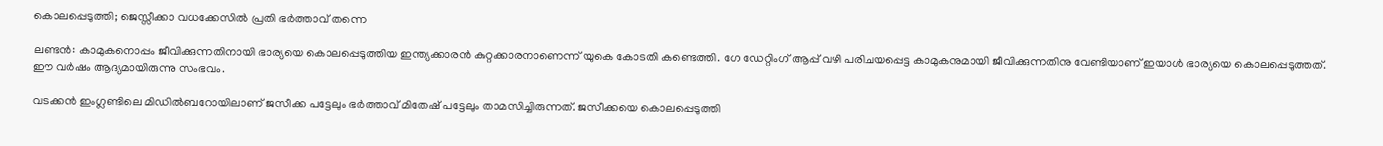കൊലപ്പെടുത്തി; ജെസ്സീക്കാ വധക്കേസിൽ പ്രതി ഭർത്താവ് തന്നെ

ലണ്ടൻ: കാമുകനൊപ്പം ജീവിക്കുന്നതിനായി ഭാര്യയെ കൊലപ്പെടുത്തിയ ഇന്ത്യക്കാരൻ കുറ്റക്കാരനാണെന്ന് യുകെ കോടതി കണ്ടെത്തി. ഗേ ഡേറ്റിംഗ് ആപ്പ് വഴി പരിചയപ്പെട്ട കാമുകനുമായി ജീവിക്കുന്നതിനു വേണ്ടിയാണ് ഇയാൾ ഭാര്യയെ കൊലപ്പെടുത്തത്. ഈ വർഷം ആദ്യമായിരുന്നു സംഭവം.

വടക്കൻ ഇംഗ്ലണ്ടിലെ മിഡിൽബറോയിലാണ് ജസീക്ക പട്ടേലും ഭർത്താവ് മിതേഷ് പട്ടേലും താമസിച്ചിരുന്നത്. ജസീക്കയെ കൊലപ്പെടുത്തി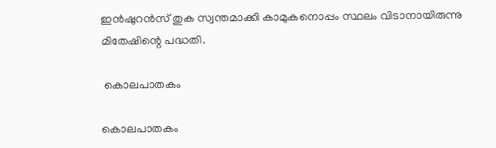ഇൻഷുറൻസ് തുക സ്വന്തമാക്കി കാമുകനൊപ്പം സ്ഥലം വിടാനായിരുന്നു മിതേഷിന്റെ പദ്ധതി.

 കൊലപാതകം

കൊലപാതകം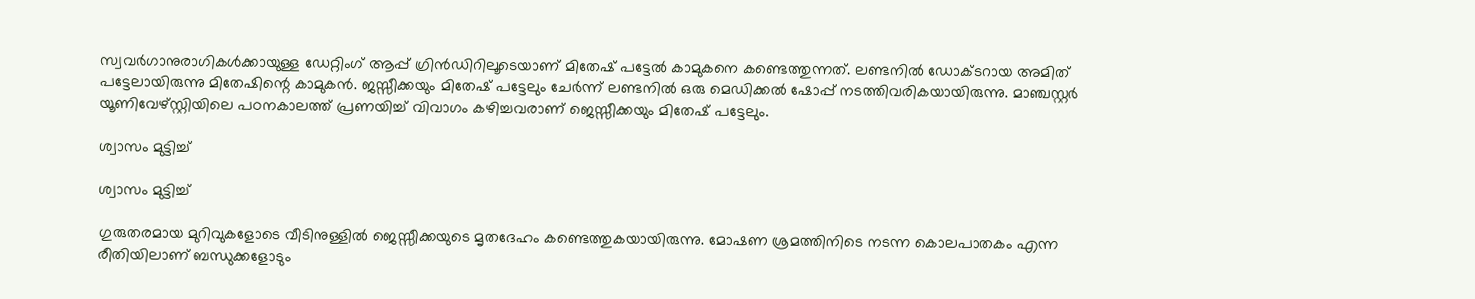സ്വവർഗാനുരാഗികൾക്കായുള്ള ഡേറ്റിംഗ് ആപ്പ് ഗ്രിൻഡിറിലൂടെയാണ് മിതേഷ് പട്ടേൽ കാമുകനെ കണ്ടെത്തുന്നത്. ലണ്ടനിൽ ഡോക്ടറായ അമിത് പട്ടേലായിരുന്നു മിതേഷിന്റെ കാമുകൻ. ജസ്സീക്കയും മിതേഷ് പട്ടേലും ചേർന്ന് ലണ്ടനിൽ ഒരു മെഡിക്കൽ ഷോപ്പ് നടത്തിവരികയായിരുന്നു. മാഞ്ചസ്റ്റർ യൂണിവേഴ്സ്റ്റിയിലെ പഠനകാലത്ത് പ്രണയിച്ച് വിവാഗം കഴിച്ചവരാണ് ജെസ്സീക്കയും മിതേഷ് പട്ടേലും.

ശ്വാസം മുട്ടിച്ച്

ശ്വാസം മുട്ടിച്ച്

ഗുരുതരമായ മുറിവുകളോടെ വീടിനുള്ളിൽ ജെസ്സീക്കയുടെ മൃതദേഹം കണ്ടെത്തുകയായിരുന്നു. മോഷണ ശ്രമത്തിനിടെ നടന്ന കൊലപാതകം എന്ന രീതിയിലാണ് ബന്ധുക്കളോടും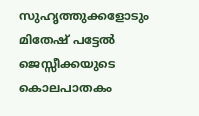സുഹൃത്തുക്കളോടും മിതേഷ് പട്ടേൽ ജെസ്സീക്കയുടെ കൊലപാതകം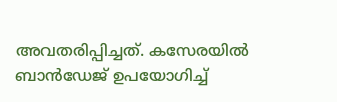അവതരിപ്പിച്ചത്. കസേരയിൽ ബാൻഡേജ് ഉപയോഗിച്ച്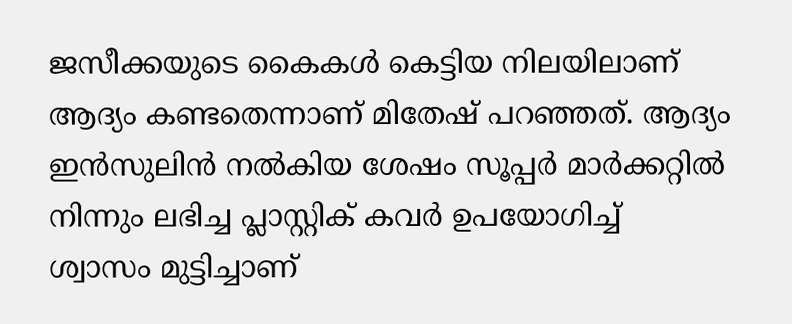ജസീക്കയുടെ കൈകൾ കെട്ടിയ നിലയിലാണ് ആദ്യം കണ്ടതെന്നാണ് മിതേഷ് പറഞ്ഞത്. ആദ്യം ഇൻസുലിൻ നൽകിയ ശേഷം സൂപ്പർ മാർക്കറ്റിൽ നിന്നും ലഭിച്ച പ്ലാസ്റ്റിക് കവർ ഉപയോഗിച്ച് ശ്വാസം മുട്ടിച്ചാണ്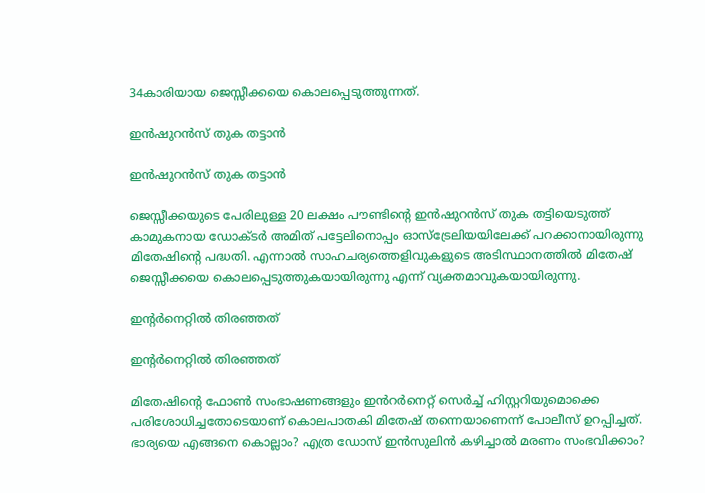34കാരിയായ ജെസ്സീക്കയെ കൊലപ്പെടുത്തുന്നത്.

ഇൻഷുറൻസ് തുക തട്ടാൻ

ഇൻഷുറൻസ് തുക തട്ടാൻ

ജെസ്സീക്കയുടെ പേരിലുള്ള 20 ലക്ഷം പൗണ്ടിന്റെ ഇൻഷുറൻസ് തുക തട്ടിയെടുത്ത് കാമുകനായ ഡോക്ടർ അമിത് പട്ടേലിനൊപ്പം ഓസ്ട്രേലിയയിലേക്ക് പറക്കാനായിരുന്നു മിതേഷിന്റെ പദ്ധതി. എന്നാൽ സാഹചര്യത്തെളിവുകളുടെ അടിസ്ഥാനത്തിൽ മിതേഷ് ജെസ്സീക്കയെ കൊലപ്പെടുത്തുകയായിരുന്നു എന്ന് വ്യക്തമാവുകയായിരുന്നു.

ഇന്റർനെറ്റിൽ തിരഞ്ഞത്

ഇന്റർനെറ്റിൽ തിരഞ്ഞത്

മിതേഷിന്റെ ഫോൺ സംഭാഷണങ്ങളും ഇൻറർനെറ്റ് സെർച്ച് ഹിസ്റ്ററിയുമൊക്കെ പരിശോധിച്ചതോടെയാണ് കൊലപാതകി മിതേഷ് തന്നെയാണെന്ന് പോലീസ് ഉറപ്പിച്ചത്. ഭാര്യയെ എങ്ങനെ കൊല്ലാം? എത്ര ഡോസ് ഇൻസുലിൻ കഴിച്ചാൽ മരണം സംഭവിക്കാം?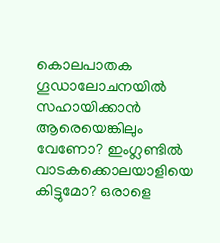കൊലപാതക ഗൂഡാലോചനയിൽ സഹായിക്കാൻ ആരെയെങ്കിലും വേണോ? ഇംഗ്ലണ്ടിൽ വാടകക്കൊലയാളിയെ കിട്ടുമോ? ഒരാളെ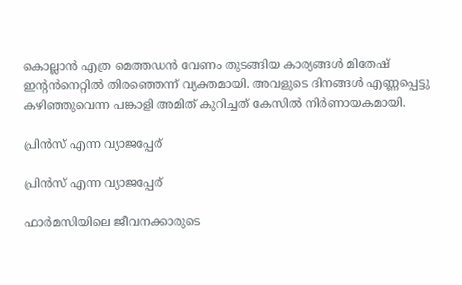കൊല്ലാൻ എത്ര മെത്തഡൻ വേണം തുടങ്ങിയ കാര്യങ്ങൾ മിതേഷ് ഇന്റൻനെറ്റിൽ തിരഞ്ഞെന്ന് വ്യക്തമായി. അവളുടെ ദിനങ്ങൾ എണ്ണപ്പെട്ടു കഴിഞ്ഞുവെന്ന പങ്കാളി അമിത് കുറിച്ചത് കേസിൽ നിർണായകമായി.

പ്രിൻസ് എന്ന വ്യാജപ്പേര്

പ്രിൻസ് എന്ന വ്യാജപ്പേര്

ഫാർമസിയിലെ ജീവനക്കാരുടെ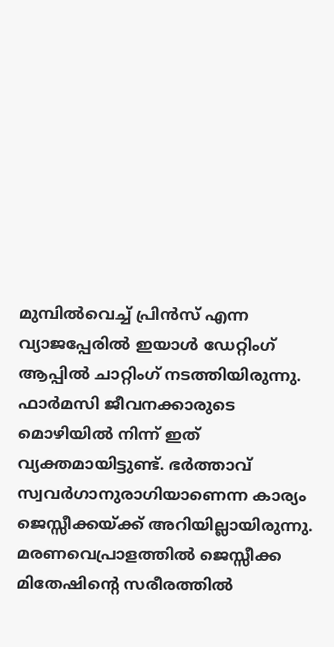മുമ്പിൽവെച്ച് പ്രിൻസ് എന്ന വ്യാജപ്പേരിൽ ഇയാൾ ഡേറ്റിംഗ് ആപ്പിൽ ചാറ്റിംഗ് നടത്തിയിരുന്നു. ഫാർമസി ജീവനക്കാരുടെ മൊഴിയിൽ നിന്ന് ഇത് വ്യക്തമായിട്ടുണ്ട്. ഭർത്താവ് സ്വവർഗാനുരാഗിയാണെന്ന കാര്യം ജെസ്സീക്കയ്ക്ക് അറിയില്ലായിരുന്നു. മരണവെപ്രാളത്തിൽ ജെസ്സീക്ക മിതേഷിന്റെ സരീരത്തിൽ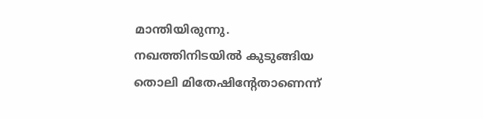മാന്തിയിരുന്നു. നഖത്തിനിടയിൽ കുടുങ്ങിയ തൊലി മിതേഷിന്റേതാണെന്ന്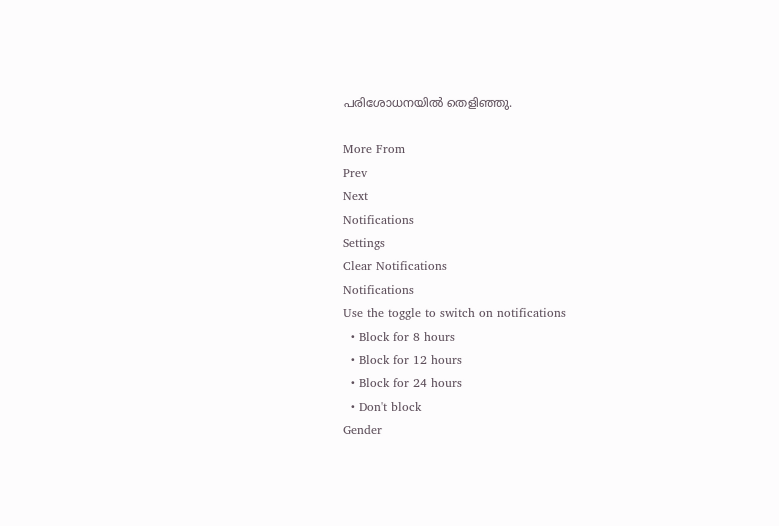പരിശോധനയിൽ തെളിഞ്ഞു.

More From
Prev
Next
Notifications
Settings
Clear Notifications
Notifications
Use the toggle to switch on notifications
  • Block for 8 hours
  • Block for 12 hours
  • Block for 24 hours
  • Don't block
Gender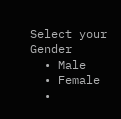Select your Gender
  • Male
  • Female
  •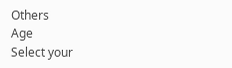Others
Age
Select your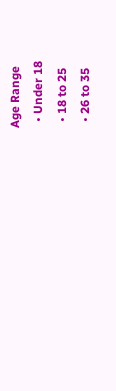Age Range
  • Under 18
  • 18 to 25
  • 26 to 35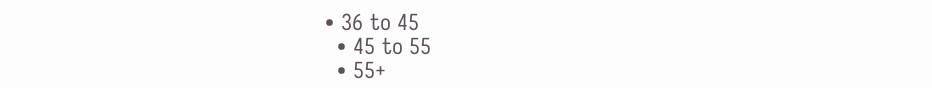• 36 to 45
  • 45 to 55
  • 55+